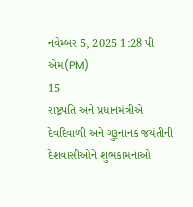નવેમ્બર 5, 2025 1:28 પી એમ(PM)
15
રાષ્ટ્રપતિ અને પ્રધાનમંત્રીએ દેવદિવાળી અને ગુરૂનાનક જયંતીની દેશવાસીઓને શુભકામનાઓ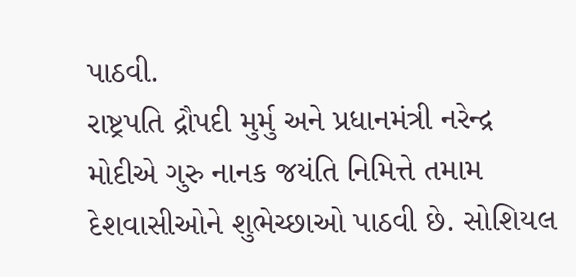પાઠવી.
રાષ્ટ્રપતિ દ્રૌપદી મુર્મુ અને પ્રધાનમંત્રી નરેન્દ્ર મોદીએ ગુરુ નાનક જયંતિ નિમિત્તે તમામ દેશવાસીઓને શુભેચ્છાઓ પાઠવી છે. સોશિયલ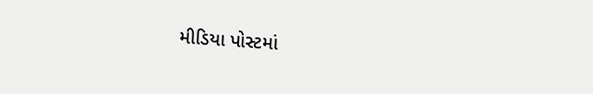મીડિયા પોસ્ટમાં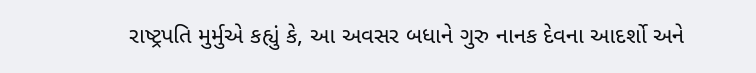રાષ્ટ્રપતિ મુર્મુએ કહ્યું કે, આ અવસર બધાને ગુરુ નાનક દેવના આદર્શો અને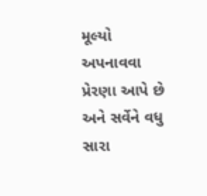મૂલ્યો અપનાવવા પ્રેરણા આપે છે અને સર્વેને વધુ સારા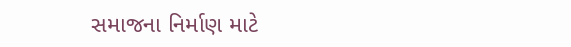સમાજના નિર્માણ માટે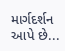માર્ગદર્શન આપે છે...